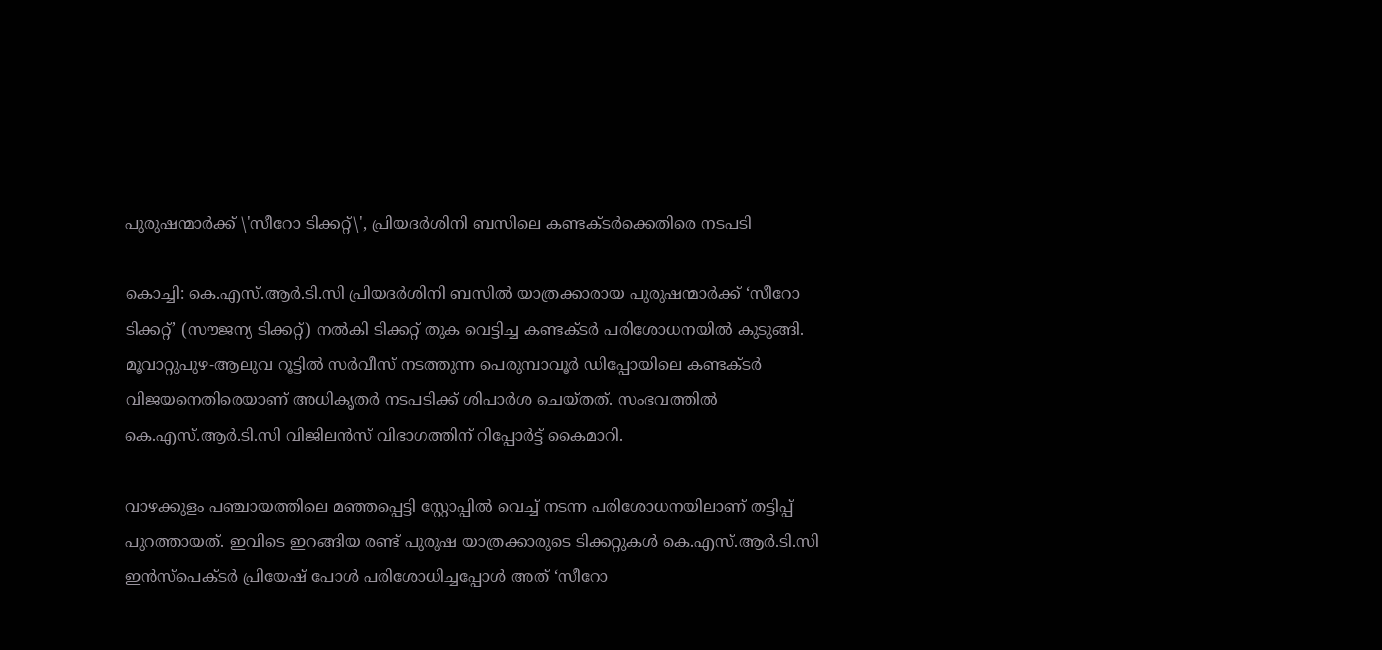പുരുഷന്മാർക്ക് \'സീറോ ടിക്കറ്റ്\', പ്രിയദർശിനി ബസിലെ കണ്ടക്ടർക്കെതിരെ നടപടി

കൊച്ചി: കെ.എസ്.ആർ.ടി.സി പ്രിയദർശിനി ബസിൽ യാത്രക്കാരായ പുരുഷന്മാർക്ക് ‘സീറോ ടിക്കറ്റ്’ (സൗജന്യ ടിക്കറ്റ്) നൽകി ടിക്കറ്റ് തുക വെട്ടിച്ച കണ്ടക്ടർ പരിശോധനയിൽ കുടുങ്ങി. മൂവാറ്റുപുഴ-ആലുവ റൂട്ടിൽ സർവീസ് നടത്തുന്ന പെരുമ്പാവൂർ ഡിപ്പോയിലെ കണ്ടക്ടർ വിജയനെതിരെയാണ് അധികൃതർ നടപടിക്ക് ശിപാർശ ചെയ്തത്. സംഭവത്തിൽ കെ.എസ്.ആർ.ടി.സി വിജിലൻസ് വിഭാഗത്തിന് റിപ്പോർട്ട് കൈമാറി.

വാഴക്കുളം പഞ്ചായത്തിലെ മഞ്ഞപ്പെട്ടി സ്റ്റോപ്പിൽ വെച്ച് നടന്ന പരിശോധനയിലാണ് തട്ടിപ്പ് പുറത്തായത്. ഇവിടെ ഇറങ്ങിയ രണ്ട് പുരുഷ യാത്രക്കാരുടെ ടിക്കറ്റുകൾ കെ.എസ്.ആർ.ടി.സി ഇൻസ്പെക്ടർ പ്രിയേഷ് പോൾ പരിശോധിച്ചപ്പോൾ അത് ‘സീറോ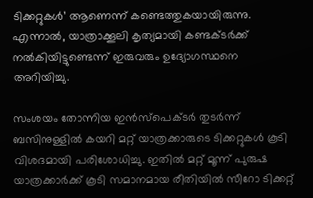ടിക്കറ്റുകൾ’ ആണെന്ന് കണ്ടെത്തുകയായിരുന്നു. എന്നാൽ, യാത്രാക്കൂലി കൃത്യമായി കണ്ടക്ടർക്ക് നൽകിയിട്ടുണ്ടെന്ന് ഇരുവരും ഉദ്യോഗസ്ഥനെ അറിയിച്ചു.

സംശയം തോന്നിയ ഇൻസ്പെക്ടർ തുടർന്ന് ബസിനുള്ളിൽ കയറി മറ്റ് യാത്രക്കാരുടെ ടിക്കറ്റുകൾ കൂടി വിശദമായി പരിശോധിച്ചു. ഇതിൽ മറ്റ് മൂന്ന് പുരുഷ യാത്രക്കാർക്ക് കൂടി സമാനമായ രീതിയിൽ സീറോ ടിക്കറ്റ്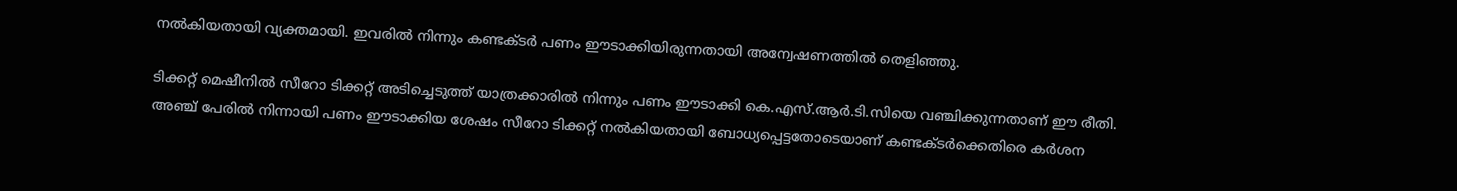നൽകിയതായി വ്യക്തമായി. ഇവരിൽ നിന്നും കണ്ടക്ടർ പണം ഈടാക്കിയിരുന്നതായി അന്വേഷണത്തിൽ തെളിഞ്ഞു.

ടിക്കറ്റ് മെഷീനിൽ സീറോ ടിക്കറ്റ് അടിച്ചെടുത്ത് യാത്രക്കാരിൽ നിന്നും പണം ഈടാക്കി കെ.എസ്.ആർ.ടി.സിയെ വഞ്ചിക്കുന്നതാണ് ഈ രീതി. അഞ്ച് പേരിൽ നിന്നായി പണം ഈടാക്കിയ ശേഷം സീറോ ടിക്കറ്റ് നൽകിയതായി ബോധ്യപ്പെട്ടതോടെയാണ് കണ്ടക്ടർക്കെതിരെ കർശന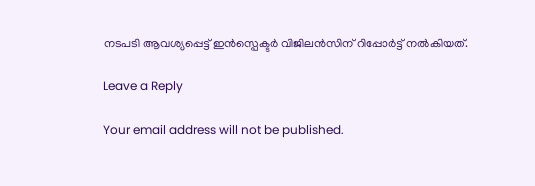നടപടി ആവശ്യപ്പെട്ട് ഇൻസ്പെക്ടർ വിജിലൻസിന് റിപ്പോർട്ട് നൽകിയത്.

Leave a Reply

Your email address will not be published.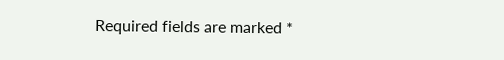Required fields are marked *